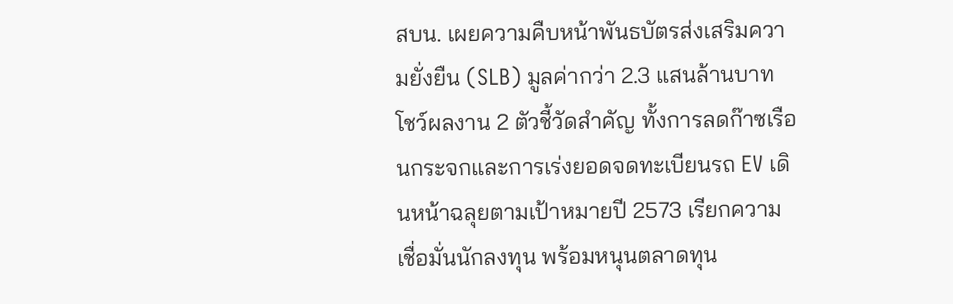สบน. เผยความคืบหน้าพันธบัตรส่งเสริมความยั่งยืน (SLB) มูลค่ากว่า 2.3 แสนล้านบาท โชว์ผลงาน 2 ตัวชี้วัดสำคัญ ทั้งการลดก๊าซเรือนกระจกและการเร่งยอดจดทะเบียนรถ EV เดินหน้าฉลุยตามเป้าหมายปี 2573 เรียกความเชื่อมั่นนักลงทุน พร้อมหนุนตลาดทุน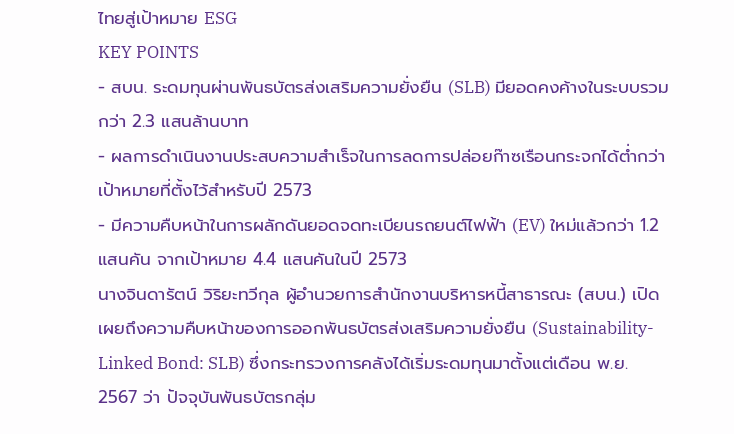ไทยสู่เป้าหมาย ESG
KEY POINTS
- สบน. ระดมทุนผ่านพันธบัตรส่งเสริมความยั่งยืน (SLB) มียอดคงค้างในระบบรวมกว่า 2.3 แสนล้านบาท
- ผลการดำเนินงานประสบความสำเร็จในการลดการปล่อยก๊าซเรือนกระจกได้ต่ำกว่าเป้าหมายที่ตั้งไว้สำหรับปี 2573
- มีความคืบหน้าในการผลักดันยอดจดทะเบียนรถยนต์ไฟฟ้า (EV) ใหม่แล้วกว่า 1.2 แสนคัน จากเป้าหมาย 4.4 แสนคันในปี 2573
นางจินดารัตน์ วิริยะทวีกุล ผู้อำนวยการสำนักงานบริหารหนี้สาธารณะ (สบน.) เปิดเผยถึงความคืบหน้าของการออกพันธบัตรส่งเสริมความยั่งยืน (Sustainability-Linked Bond: SLB) ซึ่งกระทรวงการคลังได้เริ่มระดมทุนมาตั้งแต่เดือน พ.ย. 2567 ว่า ปัจจุบันพันธบัตรกลุ่ม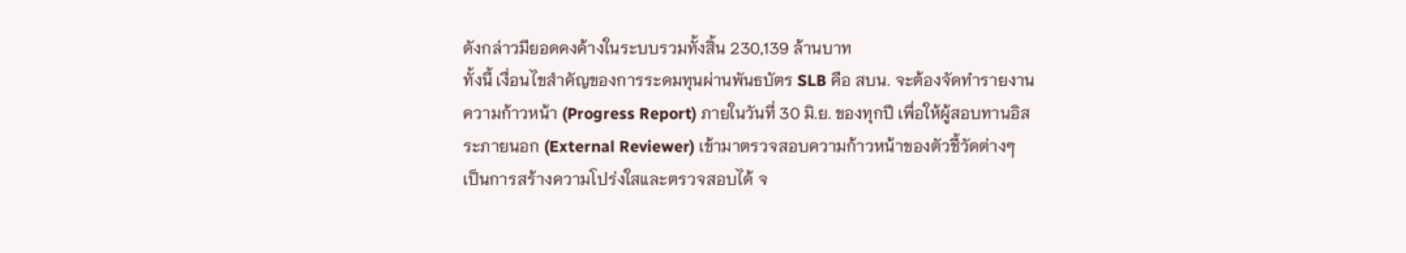ดังกล่าวมียอดคงค้างในระบบรวมทั้งสิ้น 230,139 ล้านบาท
ทั้งนี้ เงื่อนไขสำคัญของการระดมทุนผ่านพันธบัตร SLB คือ สบน. จะต้องจัดทำรายงานความก้าวหน้า (Progress Report) ภายในวันที่ 30 มิ.ย. ของทุกปี เพื่อให้ผู้สอบทานอิสระภายนอก (External Reviewer) เข้ามาตรวจสอบความก้าวหน้าของตัวชี้วัดต่างๆ เป็นการสร้างความโปร่งใสและตรวจสอบได้ จ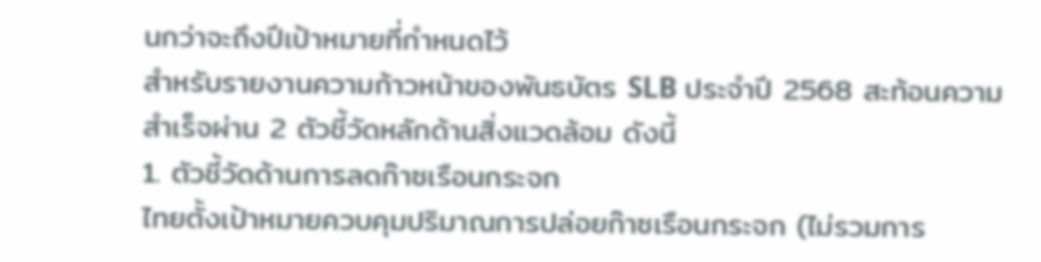นกว่าจะถึงปีเป้าหมายที่กำหนดไว้
สำหรับรายงานความก้าวหน้าของพันธบัตร SLB ประจำปี 2568 สะท้อนความสำเร็จผ่าน 2 ตัวชี้วัดหลักด้านสิ่งแวดล้อม ดังนี้
1. ตัวชี้วัดด้านการลดก๊าซเรือนกระจก
ไทยตั้งเป้าหมายควบคุมปริมาณการปล่อยก๊าซเรือนกระจก (ไม่รวมการ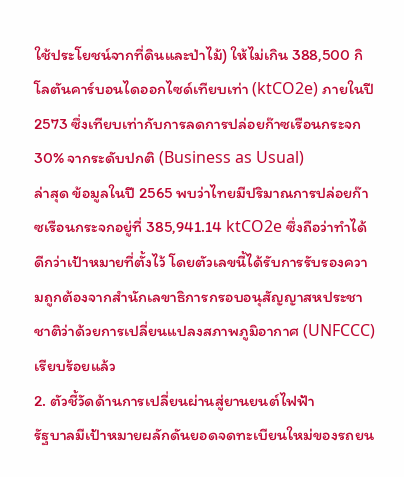ใช้ประโยชน์จากที่ดินและป่าไม้) ให้ไม่เกิน 388,500 กิโลตันคาร์บอนไดออกไซด์เทียบเท่า (ktCO2e) ภายในปี 2573 ซึ่งเทียบเท่ากับการลดการปล่อยก๊าซเรือนกระจก 30% จากระดับปกติ (Business as Usual)
ล่าสุด ข้อมูลในปี 2565 พบว่าไทยมีปริมาณการปล่อยก๊าซเรือนกระจกอยู่ที่ 385,941.14 ktCO2e ซึ่งถือว่าทำได้ดีกว่าเป้าหมายที่ตั้งไว้ โดยตัวเลขนี้ได้รับการรับรองความถูกต้องจากสำนักเลขาธิการกรอบอนุสัญญาสหประชาชาติว่าด้วยการเปลี่ยนแปลงสภาพภูมิอากาศ (UNFCCC) เรียบร้อยแล้ว
2. ตัวชี้วัดด้านการเปลี่ยนผ่านสู่ยานยนต์ไฟฟ้า
รัฐบาลมีเป้าหมายผลักดันยอดจดทะเบียนใหม่ของรถยน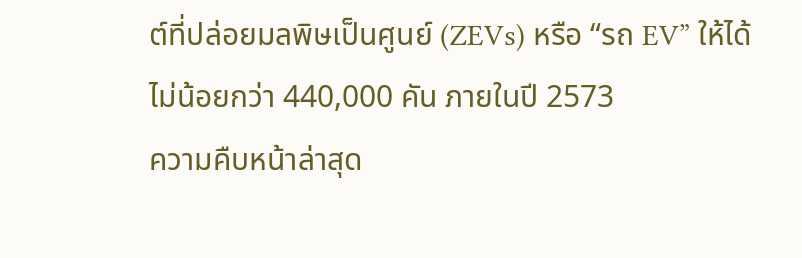ต์ที่ปล่อยมลพิษเป็นศูนย์ (ZEVs) หรือ “รถ EV” ให้ได้ไม่น้อยกว่า 440,000 คัน ภายในปี 2573
ความคืบหน้าล่าสุด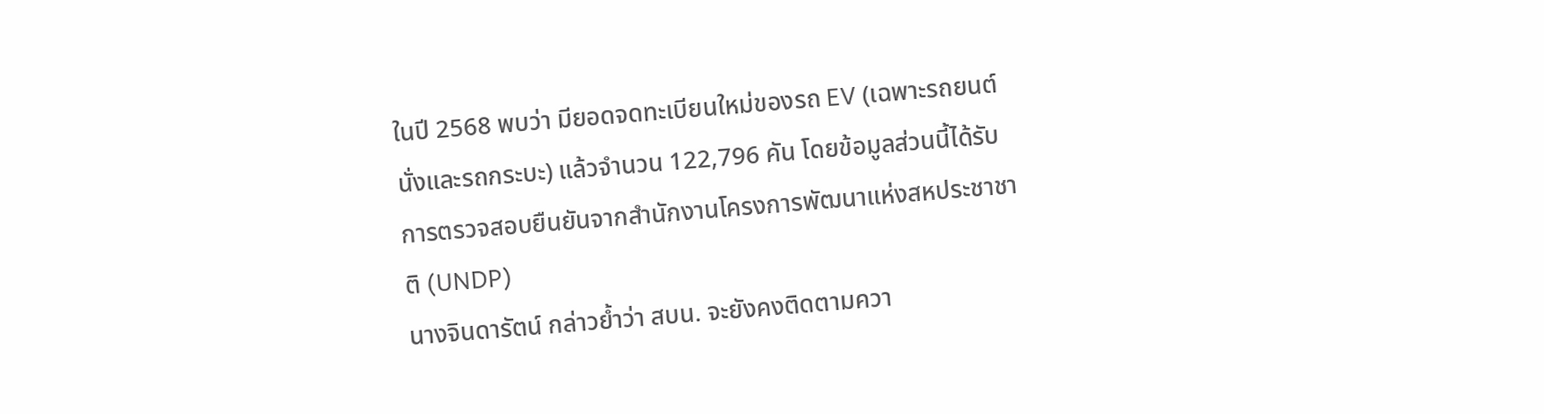ในปี 2568 พบว่า มียอดจดทะเบียนใหม่ของรถ EV (เฉพาะรถยนต์นั่งและรถกระบะ) แล้วจำนวน 122,796 คัน โดยข้อมูลส่วนนี้ได้รับการตรวจสอบยืนยันจากสำนักงานโครงการพัฒนาแห่งสหประชาชาติ (UNDP)
นางจินดารัตน์ กล่าวย้ำว่า สบน. จะยังคงติดตามควา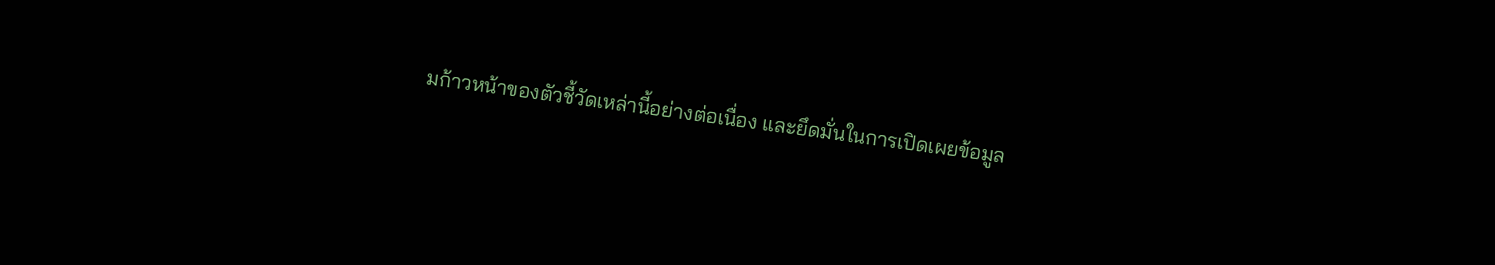มก้าวหน้าของตัวชี้วัดเหล่านี้อย่างต่อเนื่อง และยึดมั่นในการเปิดเผยข้อมูล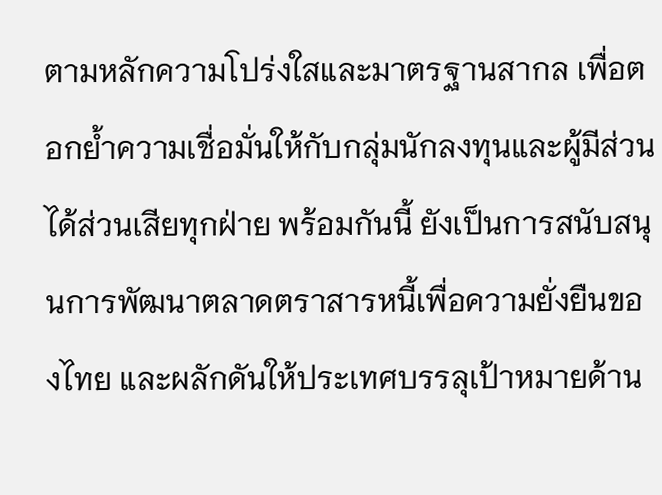ตามหลักความโปร่งใสและมาตรฐานสากล เพื่อตอกย้ำความเชื่อมั่นให้กับกลุ่มนักลงทุนและผู้มีส่วนได้ส่วนเสียทุกฝ่าย พร้อมกันนี้ ยังเป็นการสนับสนุนการพัฒนาตลาดตราสารหนี้เพื่อความยั่งยืนของไทย และผลักดันให้ประเทศบรรลุเป้าหมายด้าน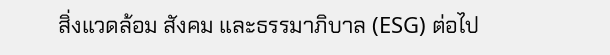สิ่งแวดล้อม สังคม และธรรมาภิบาล (ESG) ต่อไป